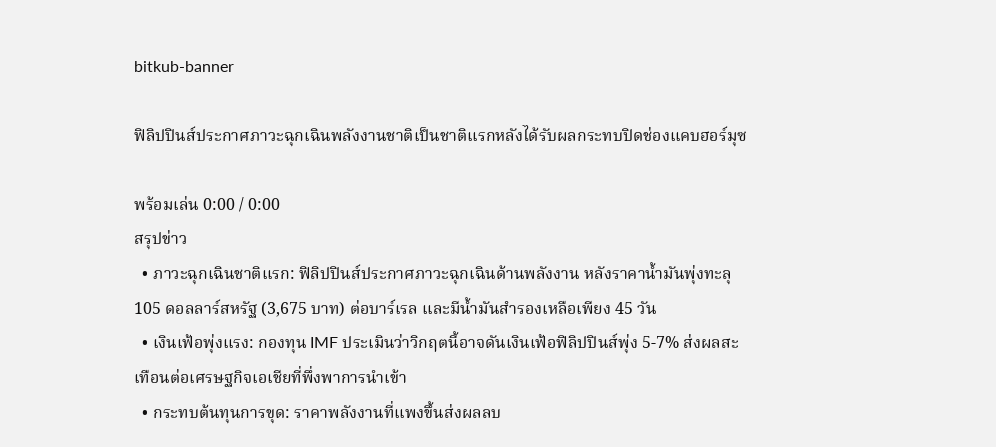bitkub-banner

ฟิลิปปินส์ประกาศภาวะฉุกเฉินพลังงานชาติเป็นชาติแรกหลังได้รับผลกระทบปิดช่องแคบฮอร์มุซ

พร้อมเล่น 0:00 / 0:00
สรุปข่าว
  • ภาวะฉุกเฉินชาติแรก: ฟิลิปปินส์ประกาศภาวะฉุกเฉินด้านพลังงาน หลังราคาน้ำมันพุ่งทะลุ 105 ดอลลาร์สหรัฐ (3,675 บาท) ต่อบาร์เรล และมีน้ำมันสำรองเหลือเพียง 45 วัน
  • เงินเฟ้อพุ่งแรง: กองทุน IMF ประเมินว่าวิกฤตนี้อาจดันเงินเฟ้อฟิลิปปินส์พุ่ง 5-7% ส่งผลสะเทือนต่อเศรษฐกิจเอเชียที่พึ่งพาการนำเข้า
  • กระทบต้นทุนการขุด: ราคาพลังงานที่แพงขึ้นส่งผลลบ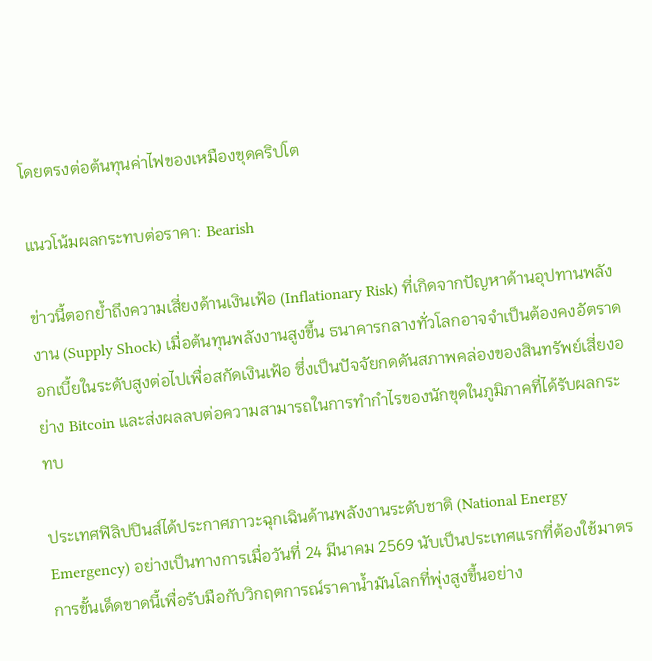โดยตรงต่อต้นทุนค่าไฟของเหมืองขุดคริปโต

แนวโน้มผลกระทบต่อราคา: Bearish

ข่าวนี้ตอกย้ำถึงความเสี่ยงด้านเงินเฟ้อ (Inflationary Risk) ที่เกิดจากปัญหาด้านอุปทานพลังงาน (Supply Shock) เมื่อต้นทุนพลังงานสูงขึ้น ธนาคารกลางทั่วโลกอาจจำเป็นต้องคงอัตราดอกเบี้ยในระดับสูงต่อไปเพื่อสกัดเงินเฟ้อ ซึ่งเป็นปัจจัยกดดันสภาพคล่องของสินทรัพย์เสี่ยงอย่าง Bitcoin และส่งผลลบต่อความสามารถในการทำกำไรของนักขุดในภูมิภาคที่ได้รับผลกระทบ

ประเทศฟิลิปปินส์ได้ประกาศภาวะฉุกเฉินด้านพลังงานระดับชาติ (National Energy Emergency) อย่างเป็นทางการเมื่อวันที่ 24 มีนาคม 2569 นับเป็นประเทศแรกที่ต้องใช้มาตรการขั้นเด็ดขาดนี้เพื่อรับมือกับวิกฤตการณ์ราคาน้ำมันโลกที่พุ่งสูงขึ้นอย่าง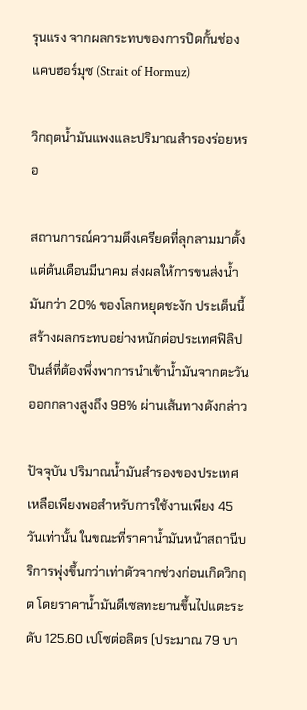รุนแรง จากผลกระทบของการปิดกั้นช่องแคบฮอร์มุซ (Strait of Hormuz)

วิกฤตน้ำมันแพงและปริมาณสำรองร่อยหรอ

สถานการณ์ความตึงเครียดที่ลุกลามมาตั้งแต่ต้นเดือนมีนาคม ส่งผลให้การขนส่งน้ำมันกว่า 20% ของโลกหยุดชะงัก ประเด็นนี้สร้างผลกระทบอย่างหนักต่อประเทศฟิลิปปินส์ที่ต้องพึ่งพาการนำเข้าน้ำมันจากตะวันออกกลางสูงถึง 98% ผ่านเส้นทางดังกล่าว

ปัจจุบัน ปริมาณน้ำมันสำรองของประเทศเหลือเพียงพอสำหรับการใช้งานเพียง 45 วันเท่านั้น ในขณะที่ราคาน้ำมันหน้าสถานีบริการพุ่งขึ้นกว่าเท่าตัวจากช่วงก่อนเกิดวิกฤต โดยราคาน้ำมันดีเซลทะยานขึ้นไปแตะระดับ 125.60 เปโซต่อลิตร (ประมาณ 79 บา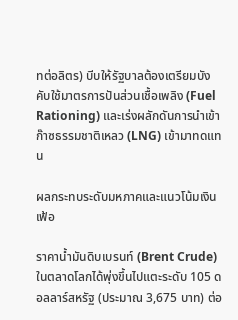ทต่อลิตร) บีบให้รัฐบาลต้องเตรียมบังคับใช้มาตรการปันส่วนเชื้อเพลิง (Fuel Rationing) และเร่งผลักดันการนำเข้าก๊าซธรรมชาติเหลว (LNG) เข้ามาทดแทน

ผลกระทบระดับมหภาคและแนวโน้มเงินเฟ้อ

ราคาน้ำมันดิบเบรนท์ (Brent Crude) ในตลาดโลกได้พุ่งขึ้นไปแตะระดับ 105 ดอลลาร์สหรัฐ (ประมาณ 3,675 บาท) ต่อ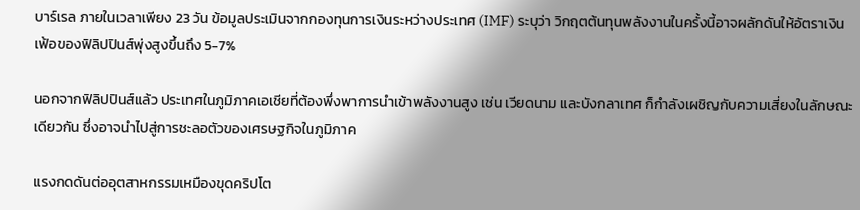บาร์เรล ภายในเวลาเพียง 23 วัน ข้อมูลประเมินจากกองทุนการเงินระหว่างประเทศ (IMF) ระบุว่า วิกฤตต้นทุนพลังงานในครั้งนี้อาจผลักดันให้อัตราเงินเฟ้อของฟิลิปปินส์พุ่งสูงขึ้นถึง 5-7%

นอกจากฟิลิปปินส์แล้ว ประเทศในภูมิภาคเอเชียที่ต้องพึ่งพาการนำเข้าพลังงานสูง เช่น เวียดนาม และบังกลาเทศ ก็กำลังเผชิญกับความเสี่ยงในลักษณะเดียวกัน ซึ่งอาจนำไปสู่การชะลอตัวของเศรษฐกิจในภูมิภาค

แรงกดดันต่ออุตสาหกรรมเหมืองขุดคริปโต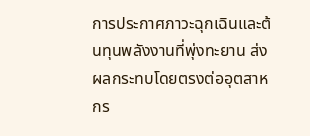การประกาศภาวะฉุกเฉินและต้นทุนพลังงานที่พุ่งทะยาน ส่งผลกระทบโดยตรงต่ออุตสาหกร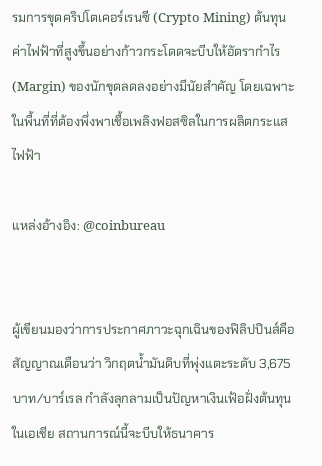รมการขุดคริปโตเคอร์เรนซี (Crypto Mining) ต้นทุนค่าไฟฟ้าที่สูงขึ้นอย่างก้าวกระโดดจะบีบให้อัตรากำไร (Margin) ของนักขุดลดลงอย่างมีนัยสำคัญ โดยเฉพาะในพื้นที่ที่ต้องพึ่งพาเชื้อเพลิงฟอสซิลในการผลิตกระแสไฟฟ้า

แหล่งอ้างอิง: @coinbureau


ผู้เขียนมองว่าการประกาศภาวะฉุกเฉินของฟิลิปปินส์คือสัญญาณเตือนว่า วิกฤตน้ำมันดิบที่พุ่งแตะระดับ 3,675 บาท/บาร์เรล กำลังลุกลามเป็นปัญหาเงินเฟ้อฝั่งต้นทุนในเอเชีย สถานการณ์นี้จะบีบให้ธนาคาร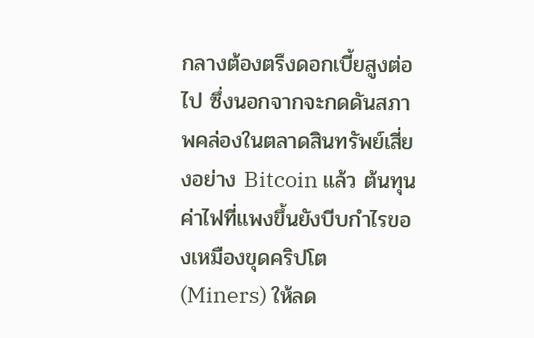กลางต้องตรึงดอกเบี้ยสูงต่อไป ซึ่งนอกจากจะกดดันสภาพคล่องในตลาดสินทรัพย์เสี่ยงอย่าง Bitcoin แล้ว ต้นทุนค่าไฟที่แพงขึ้นยังบีบกำไรของเหมืองขุดคริปโต (Miners) ให้ลด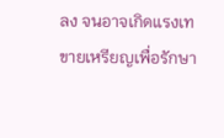ลง จนอาจเกิดแรงเทขายเหรียญเพื่อรักษา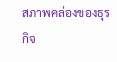สภาพคล่องของธุรกิจ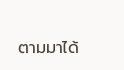ตามมาได้